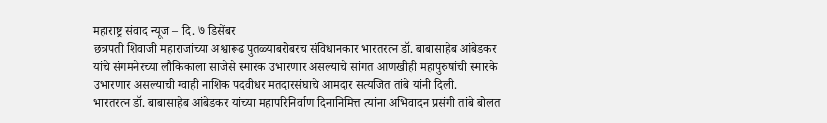महाराष्ट्र संवाद न्यूज – दि. ७ डिसेंबर
छत्रपती शिवाजी महाराजांच्या अश्वारूढ पुतळ्याबरोबरच संविधानकार भारतरत्न डॉ. बाबासाहेब आंबेडकर यांचे संगमनेरच्या लौकिकाला साजेसे स्मारक उभारणार असल्याचे सांगत आणखीही महापुरुषांची स्मारके उभारणार असल्याची ग्वाही नाशिक पदवीधर मतदारसंघाचे आमदार सत्यजित तांबे यांनी दिली.
भारतरत्न डॉ. बाबासाहेब आंबेडकर यांच्या महापरिनिर्वाण दिनानिमित्त त्यांना अभिवादन प्रसंगी तांबे बोलत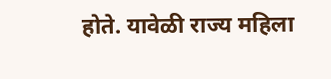होते. यावेळी राज्य महिला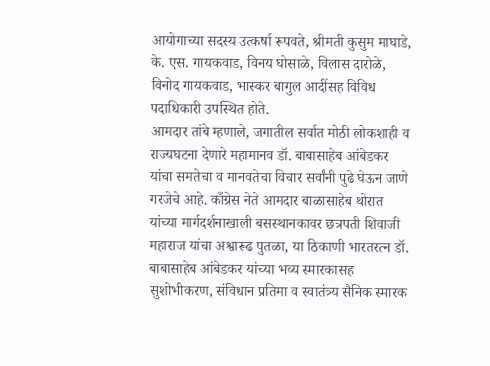आयोगाच्या सदस्य उत्कर्षा रूपवते, श्रीमती कुसुम माघाडे, के. एस. गायकवाड, विनय घोसाळे, विलास दारोळे, विनोद गायकवाड, भास्कर बागुल आदींसह विविध पदाधिकारी उपस्थित होते.
आमदार तांबे म्हणाले, जगातील सर्वात मोठी लोकशाही व राज्यघटना देणारे महामानव डॉ. बाबासाहेब आंबेडकर यांचा समतेचा व मानवतेचा विचार सर्वांनी पुढे घेऊन जाणे गरजेचे आहे. काँग्रेस नेते आमदार बाळासाहेब थोरात यांच्या मार्गदर्शनाखाली बसस्थानकावर छत्रपती शिवाजी महाराज यांचा अश्वारूढ पुतळा, या ठिकाणी भारतरत्न डॉ. बाबासाहेब आंबेडकर यांच्या भव्य स्मारकासह सुशोभीकरण, संविधान प्रतिमा व स्वातंत्र्य सैनिक स्मारक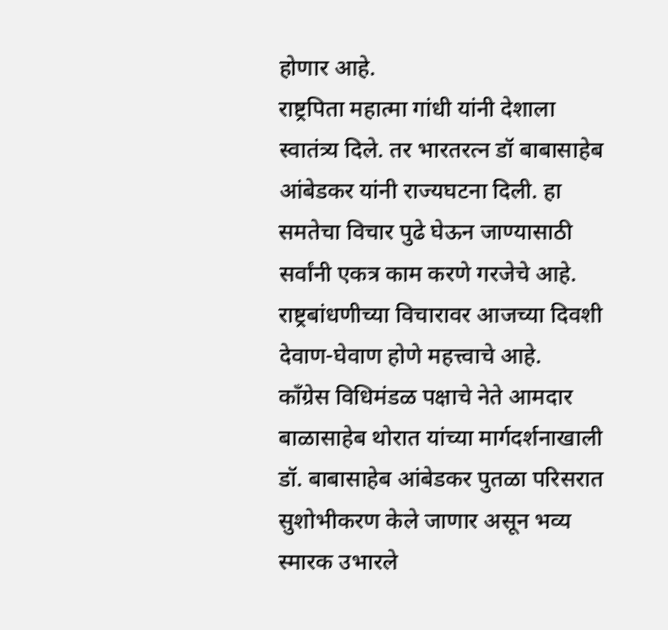होणार आहे.
राष्ट्रपिता महात्मा गांधी यांनी देशाला स्वातंत्र्य दिले. तर भारतरत्न डॉ बाबासाहेब आंबेडकर यांनी राज्यघटना दिली. हा समतेचा विचार पुढे घेऊन जाण्यासाठी सर्वांनी एकत्र काम करणे गरजेचे आहे. राष्ट्रबांधणीच्या विचारावर आजच्या दिवशी देवाण-घेवाण होणे महत्त्वाचे आहे.
काँग्रेस विधिमंडळ पक्षाचे नेते आमदार बाळासाहेब थोरात यांच्या मार्गदर्शनाखाली डॉ. बाबासाहेब आंबेडकर पुतळा परिसरात सुशोभीकरण केले जाणार असून भव्य स्मारक उभारले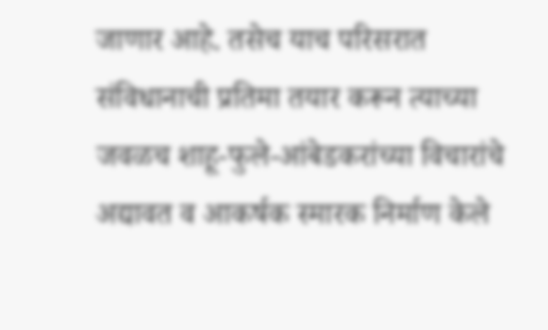जाणार आहे. तसेच याच परिसरात संविधानाची प्रतिमा तयार करून त्याच्या जवळच शाहू-फुले-आंबेडकरांच्या विचारांचे अद्यावत व आकर्षक स्मारक निर्माण केले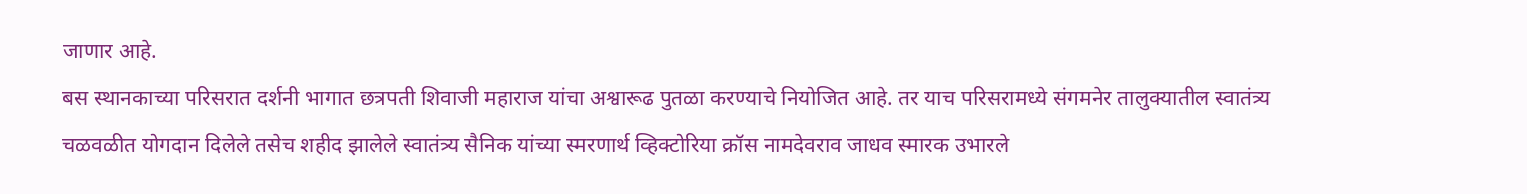जाणार आहे.
बस स्थानकाच्या परिसरात दर्शनी भागात छत्रपती शिवाजी महाराज यांचा अश्वारूढ पुतळा करण्याचे नियोजित आहे. तर याच परिसरामध्ये संगमनेर तालुक्यातील स्वातंत्र्य चळवळीत योगदान दिलेले तसेच शहीद झालेले स्वातंत्र्य सैनिक यांच्या स्मरणार्थ व्हिक्टोरिया क्रॉस नामदेवराव जाधव स्मारक उभारले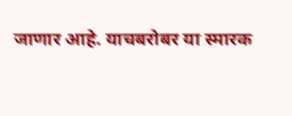जाणार आहे. याचबरोबर या स्मारक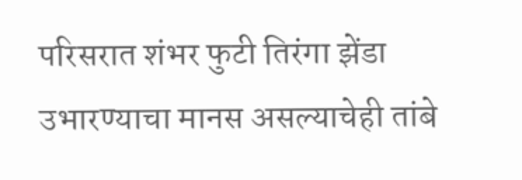परिसरात शंभर फुटी तिरंगा झेंडा उभारण्याचा मानस असल्याचेही तांबे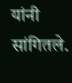यांनी सांगितले.